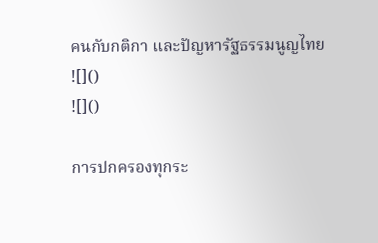คนกับกติกา และปัญหารัฐธรรมนูญไทย
![]()
![]()

การปกครองทุกระ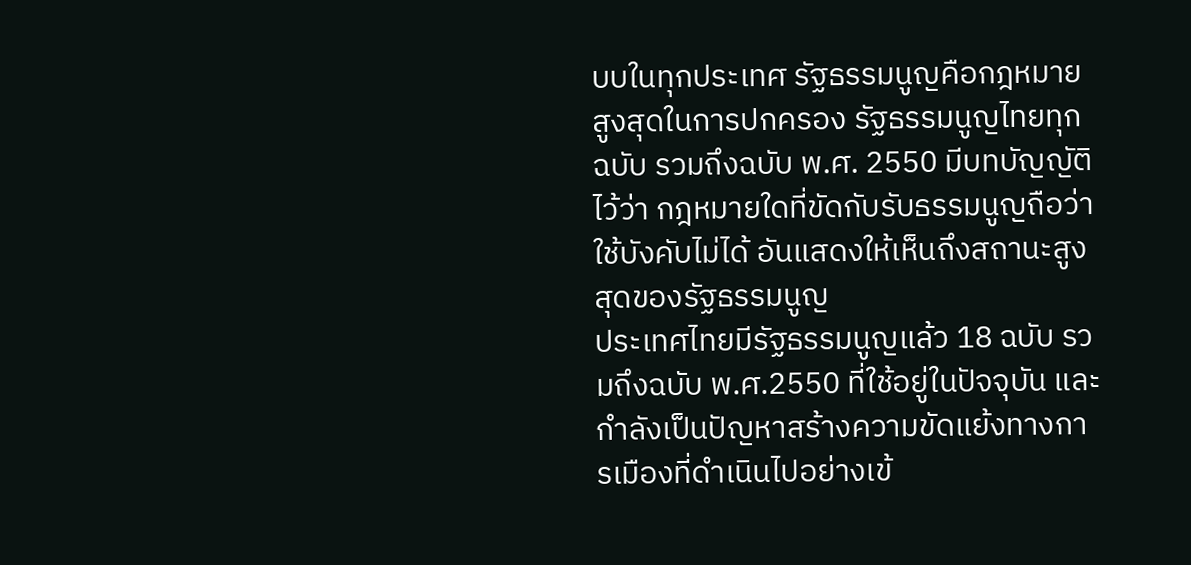บบในทุกประเทศ รัฐธรรมนูญคือกฎหมายสูงสุดในการปกครอง รัฐธรรมนูญไทยทุกฉบับ รวมถึงฉบับ พ.ศ. 2550 มีบทบัญญัติไว้ว่า กฎหมายใดที่ขัดกับรับธรรมนูญถือว่าใช้บังคับไม่ได้ อันแสดงให้เห็นถึงสถานะสูงสุดของรัฐธรรมนูญ
ประเทศไทยมีรัฐธรรมนูญแล้ว 18 ฉบับ รวมถึงฉบับ พ.ศ.2550 ที่ใช้อยู่ในปัจจุบัน และกำลังเป็นปัญหาสร้างความขัดแย้งทางการเมืองที่ดำเนินไปอย่างเข้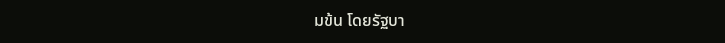มข้น โดยรัฐบา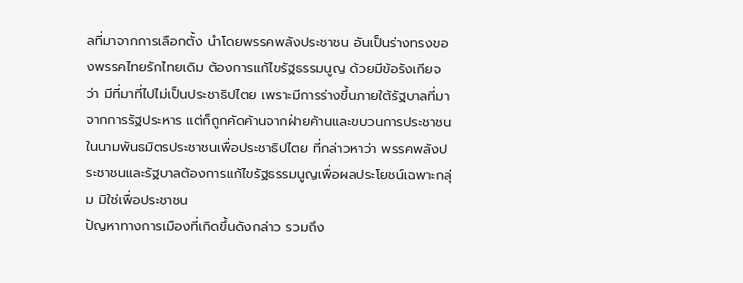ลที่มาจากการเลือกตั้ง นำโดยพรรคพลังประชาชน อันเป็นร่างทรงของพรรคไทยรักไทยเดิม ต้องการแก้ไขรัฐธรรมนูญ ด้วยมีข้อรังเกียจว่า มีที่มาที่ไปไม่เป็นประชาธิปไตย เพราะมีการร่างขึ้นภายใต้รัฐบาลที่มาจากการรัฐประหาร แต่ก็ถูกคัดค้านจากฝ่ายค้านและขบวนการประชาชนในนามพันธมิตรประชาชนเพื่อประชาธิปไตย ที่กล่าวหาว่า พรรคพลังประชาชนและรัฐบาลต้องการแก้ไขรัฐธรรมนูญเพื่อผลประโยชน์เฉพาะกลุ่ม มิใช่เพื่อประชาชน
ปัญหาทางการเมืองที่เกิดขึ้นดังกล่าว รวมถึง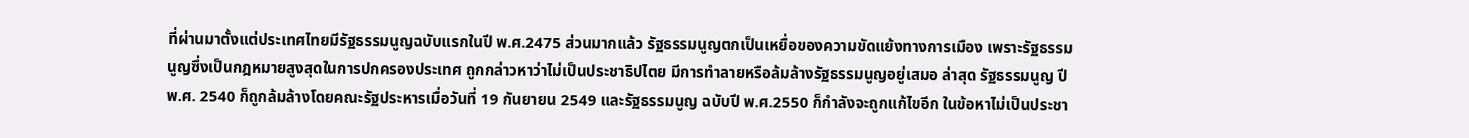ที่ผ่านมาตั้งแต่ประเทศไทยมีรัฐธรรมนูญฉบับแรกในปี พ.ศ.2475 ส่วนมากแล้ว รัฐธรรมนูญตกเป็นเหยื่อของความขัดแย้งทางการเมือง เพราะรัฐธรรมนูญซึ่งเป็นกฎหมายสูงสุดในการปกครองประเทศ ถูกกล่าวหาว่าไม่เป็นประชาธิปไตย มีการทำลายหรือล้มล้างรัฐธรรมนูญอยู่เสมอ ล่าสุด รัฐธรรมนูญ ปี พ.ศ. 2540 ก็ถูกล้มล้างโดยคณะรัฐประหารเมื่อวันที่ 19 กันยายน 2549 และรัฐธรรมนูญ ฉบับปี พ.ศ.2550 ก็กำลังจะถูกแก้ไขอีก ในข้อหาไม่เป็นประชา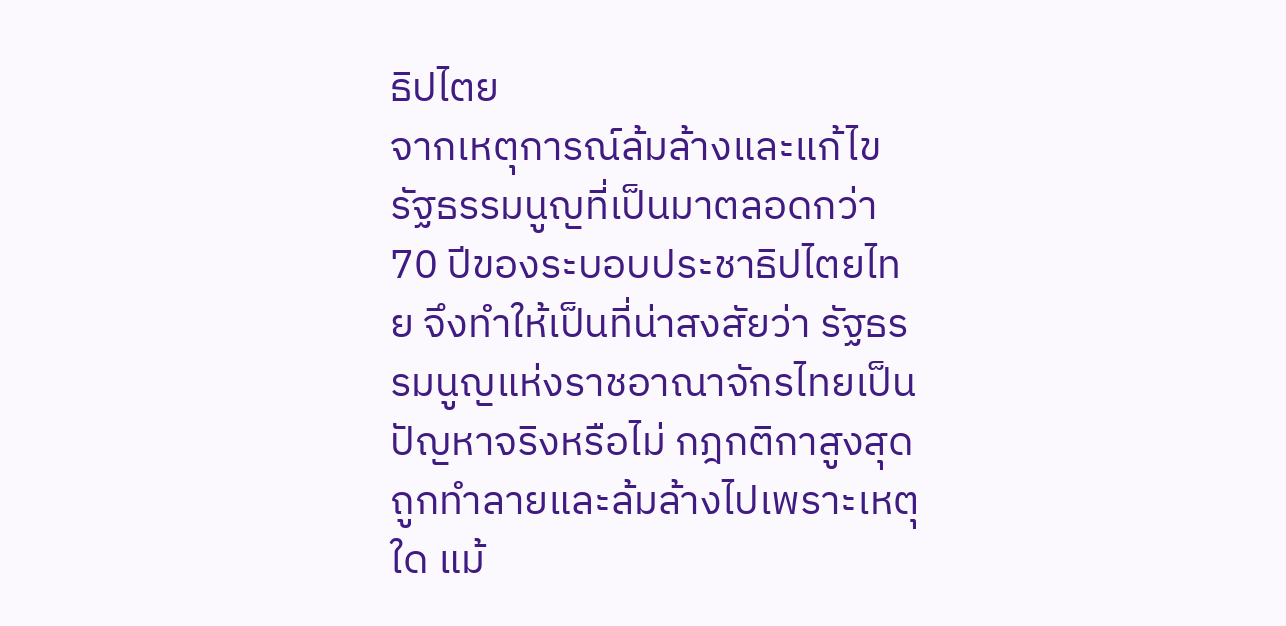ธิปไตย
จากเหตุการณ์ล้มล้างและแก้ไขรัฐธรรมนูญที่เป็นมาตลอดกว่า 70 ปีของระบอบประชาธิปไตยไทย จึงทำให้เป็นที่น่าสงสัยว่า รัฐธรรมนูญแห่งราชอาณาจักรไทยเป็นปัญหาจริงหรือไม่ กฎกติกาสูงสุดถูกทำลายและล้มล้างไปเพราะเหตุใด แม้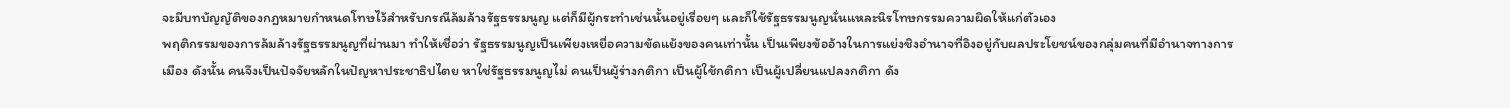จะมีบทบัญญัติของกฎหมายกำหนดโทษไว้สำหรับกรณีล้มล้างรัฐธรรมนูญ แต่ก็มีผู้กระทำเช่นนั้นอยู่เรื่อยๆ และก็ใช้รัฐธรรมนูญนั่นแหละนิรโทษกรรมความผิดให้แก่ตัวเอง
พฤติกรรมของการล้มล้างรัฐธรรมนูญที่ผ่านมา ทำให้เชื่อว่า รัฐธรรมนูญเป็นเพียงเหยื่อความขัดแย้งของคนเท่านั้น เป็นเพียงข้ออ้างในการแย่งชิงอำนาจที่อิงอยู่กับผลประโยชน์ของกลุ่มคนที่มีอำนาจทางการเมือง ดังนั้น คนจึงเป็นปัจจัยหลักในปัญหาประชาธิปไตย หาใช่รัฐธรรมนูญไม่ คนเป็นผู้ร่างกติกา เป็นผู้ใช้กติกา เป็นผู้เปลี่ยนแปลงกติกา ดัง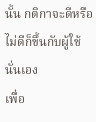นั้น กติกาจะดีหรือไม่ดีก็ขึ้นกับผู้ใช้นั่นเอง
เพื่อ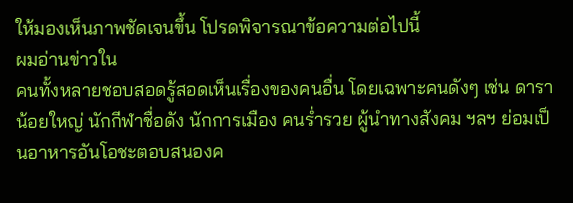ให้มองเห็นภาพชัดเจนขึ้น โปรดพิจารณาข้อความต่อไปนี้
ผมอ่านข่าวใน
คนทั้งหลายชอบสอดรู้สอดเห็นเรื่องของคนอื่น โดยเฉพาะคนดังๆ เช่น ดาราน้อยใหญ่ นักกีฬาชื่อดัง นักการเมือง คนร่ำรวย ผู้นำทางสังคม ฯลฯ ย่อมเป็นอาหารอันโอชะตอบสนองค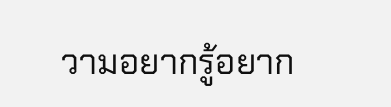วามอยากรู้อยาก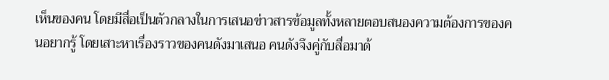เห็นของคน โดยมีสื่อเป็นตัวกลางในการเสนอข่าวสารข้อมูลทั้งหลายตอบสนองความต้องการของคนอยากรู้ โดยเสาะหาเรื่องราวของคนดังมาเสนอ คนดังจึงคู่กับสื่อมาด้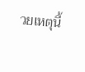วยเหตุนี้